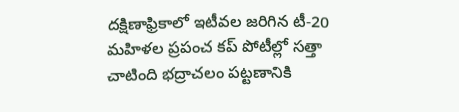దక్షిణాఫ్రికాలో ఇటీవల జరిగిన టీ-20 మహిళల ప్రపంచ కప్ పోటీల్లో సత్తా చాటింది భద్రాచలం పట్టణానికి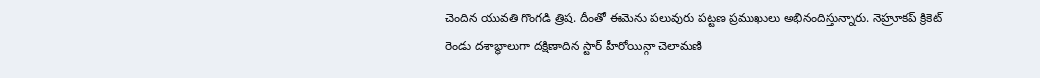చెందిన యువతి గొంగడి త్రిష. దీంతో ఈమెను పలువురు పట్టణ ప్రముఖులు అభినందిస్తున్నారు. నెహ్రూకప్ క్రికెట్
రెండు దశాబ్ధాలుగా దక్షిణాదిన స్టార్ హీరోయిన్గా చెలామణి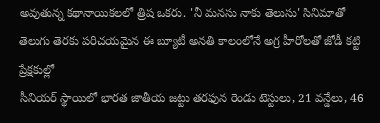అవుతున్న కథానాయికలలో త్రిష ఒకరు. 'నీ మనసు నాకు తెలుసు' సినిమాతో తెలుగు తెరకు పరిచయమైన ఈ బ్యూటీ అనతి కాలంలోనే అగ్ర హీరోలతో జోడీ కట్టి ప్రేక్షకుల్లో
సీనియర్ స్థాయిలో భారత జాతీయ జట్టు తరఫున రెండు టెస్టులు, 21 వన్డేలు, 46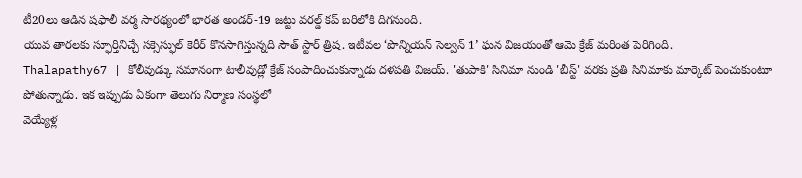టీ20లు ఆడిన షఫాలీ వర్మ సారథ్యంలో భారత అండర్-19 జట్టు వరల్డ్ కప్ బరిలోకి దిగనుంది.
యువ తారలకు స్ఫూర్తినిచ్చే సక్సెస్ఫుల్ కెరీర్ కొనసాగిస్తున్నది సౌత్ స్టార్ త్రిష. ఇటీవల ‘పొన్నియన్ సెల్వన్ 1’ ఘన విజయంతో ఆమె క్రేజ్ మరింత పెరిగింది.
Thalapathy67 | కోలీవుడ్కు సమానంగా టాలీవుడ్లో క్రేజ్ సంపాదించుకున్నాడు దళపతి విజయ్. 'తుపాకి' సినిమా నుండి 'బీస్ట్' వరకు ప్రతి సినిమాకు మార్కెట్ పెంచుకుంటూ పోతున్నాడు. ఇక ఇప్పుడు ఏకంగా తెలుగు నిర్మాణ సంస్థలో
వెయ్యేళ్ల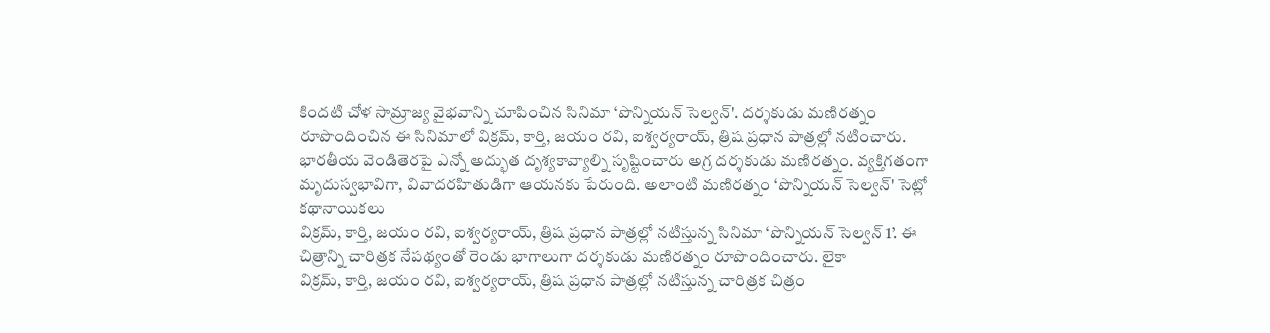కిందటి చోళ సామ్రాజ్య వైభవాన్ని చూపించిన సినిమా ‘పొన్నియన్ సెల్వన్'. దర్శకుడు మణిరత్నం రూపొందించిన ఈ సినిమాలో విక్రమ్, కార్తి, జయం రవి, ఐశ్వర్యరాయ్, త్రిష ప్రధాన పాత్రల్లో నటించారు.
భారతీయ వెండితెరపై ఎన్నో అద్భుత దృశ్యకావ్యాల్ని సృష్టించారు అగ్ర దర్శకుడు మణిరత్నం. వ్యక్తిగతంగా మృదుస్వభావిగా, వివాదరహితుడిగా ఆయనకు పేరుంది. అలాంటి మణిరత్నం ‘పొన్నియన్ సెల్వన్' సెట్లో కథానాయికలు
విక్రమ్, కార్తి, జయం రవి, ఐశ్వర్యరాయ్, త్రిష ప్రధాన పాత్రల్లో నటిస్తున్న సినిమా ‘పొన్నియన్ సెల్వన్ 1’. ఈ చిత్రాన్ని చారిత్రక నేపథ్యంతో రెండు భాగాలుగా దర్శకుడు మణిరత్నం రూపొందించారు. లైకా
విక్రమ్, కార్తి, జయం రవి, ఐశ్వర్యరాయ్, త్రిష ప్రధాన పాత్రల్లో నటిస్తున్న చారిత్రక చిత్రం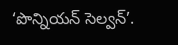‘పొన్నియన్ సెల్వన్’.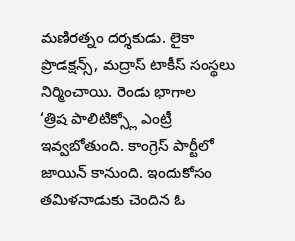మణిరత్నం దర్శకుడు. లైకా ప్రొడక్షన్స్, మద్రాస్ టాకీస్ సంస్థలు నిర్మించాయి. రెండు భాగాల
‘త్రిష పాలిటిక్స్లో ఎంట్రీ ఇవ్వబోతుంది. కాంగ్రెస్ పార్టీలో జాయిన్ కానుంది. ఇందుకోసం తమిళనాడుకు చెందిన ఓ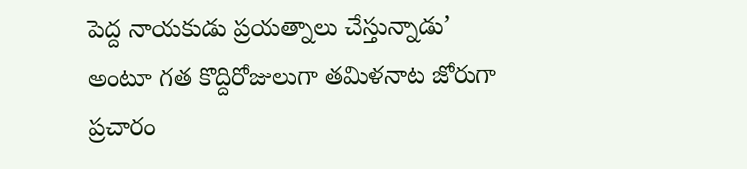పెద్ద నాయకుడు ప్రయత్నాలు చేస్తున్నాడు’ అంటూ గత కొద్దిరోజులుగా తమిళనాట జోరుగా ప్రచారం